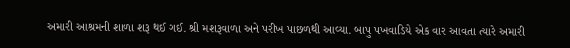અમારી આશ્રમની શાળા શરૂ થઈ ગઈ. શ્રી મશરૂવાળા અને પરીખ પાછળથી આવ્યા. બાપુ પખવાડિયે એક વાર આવતા ત્યારે અમારી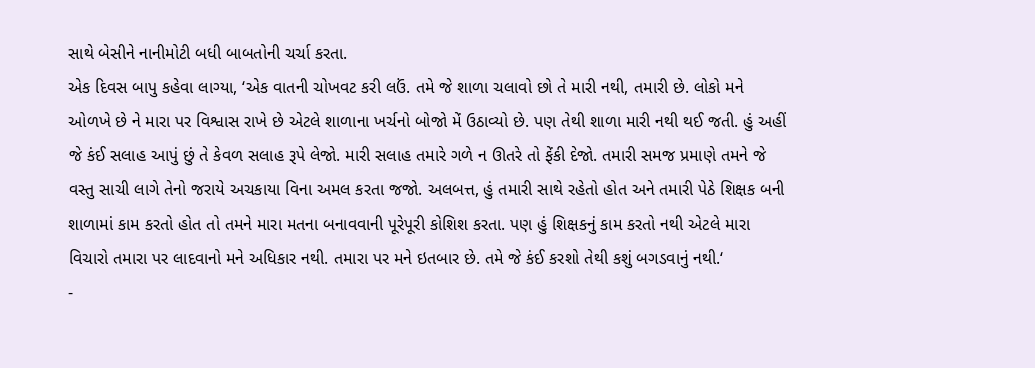સાથે બેસીને નાનીમોટી બધી બાબતોની ચર્ચા કરતા.
એક દિવસ બાપુ કહેવા લાગ્યા, ‘એક વાતની ચોખવટ કરી લઉં. તમે જે શાળા ચલાવો છો તે મારી નથી, તમારી છે. લોકો મને ઓળખે છે ને મારા પર વિશ્વાસ રાખે છે એટલે શાળાના ખર્ચનો બોજો મેં ઉઠાવ્યો છે. પણ તેથી શાળા મારી નથી થઈ જતી. હું અહીં જે કંઈ સલાહ આપું છું તે કેવળ સલાહ રૂપે લેજો. મારી સલાહ તમારે ગળે ન ઊતરે તો ફેંકી દેજો. તમારી સમજ પ્રમાણે તમને જે વસ્તુ સાચી લાગે તેનો જરાયે અચકાયા વિના અમલ કરતા જજો. અલબત્ત, હું તમારી સાથે રહેતો હોત અને તમારી પેઠે શિક્ષક બની શાળામાં કામ કરતો હોત તો તમને મારા મતના બનાવવાની પૂરેપૂરી કોશિશ કરતા. પણ હું શિક્ષકનું કામ કરતો નથી એટલે મારા વિચારો તમારા પર લાદવાનો મને અધિકાર નથી. તમારા પર મને ઇતબાર છે. તમે જે કંઈ કરશો તેથી કશું બગડવાનું નથી.‘
-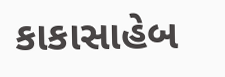કાકાસાહેબ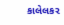કાલેલકર